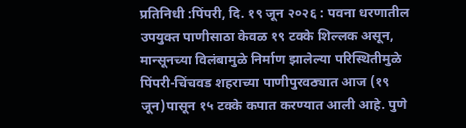प्रतिनिधी :पिंपरी, दि. १९ जून २०२६ : पवना धरणातील उपयुक्त पाणीसाठा केवळ १९ टक्के शिल्लक असून, मान्सूनच्या विलंबामुळे निर्माण झालेल्या परिस्थितीमुळे पिंपरी-चिंचवड शहराच्या पाणीपुरवठ्यात आज (१९ जून)पासून १५ टक्के कपात करण्यात आली आहे. पुणे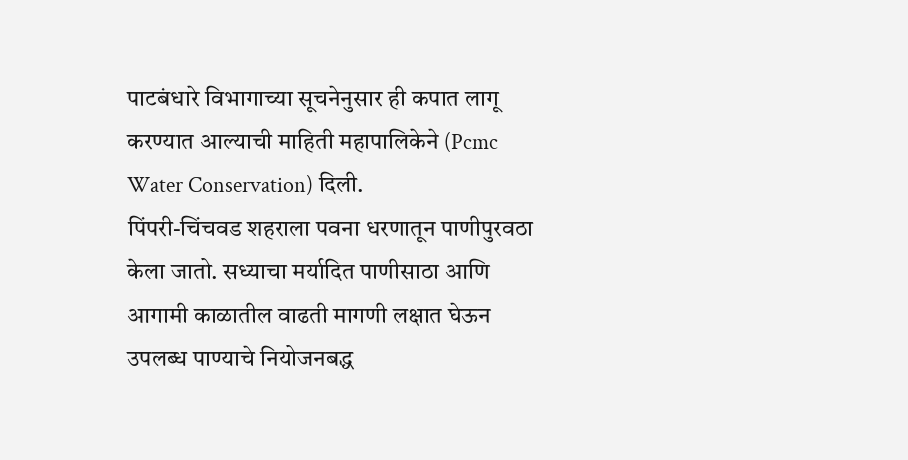पाटबंधारे विभागाच्या सूचनेनुसार ही कपात लागू करण्यात आल्याची माहिती महापालिकेने (Pcmc Water Conservation) दिली.
पिंपरी-चिंचवड शहराला पवना धरणातून पाणीपुरवठा केला जातो. सध्याचा मर्यादित पाणीसाठा आणि आगामी काळातील वाढती मागणी लक्षात घेऊन उपलब्ध पाण्याचे नियोजनबद्ध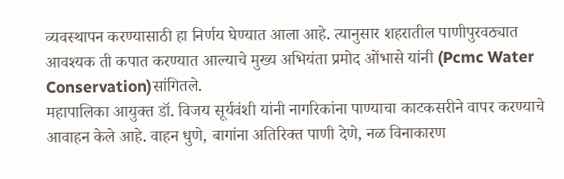व्यवस्थापन करण्यासाठी हा निर्णय घेण्यात आला आहे. त्यानुसार शहरातील पाणीपुरवठ्यात आवश्यक ती कपात करण्यात आल्याचे मुख्य अभियंता प्रमोद ओंभासे यांनी (Pcmc Water Conservation)सांगितले.
महापालिका आयुक्त डॉ. विजय सूर्यवंशी यांनी नागरिकांना पाण्याचा काटकसरीने वापर करण्याचे आवाहन केले आहे. वाहन धुणे, बागांना अतिरिक्त पाणी देणे, नळ विनाकारण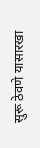सुरू ठेवणे यासारखा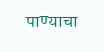पाण्याचा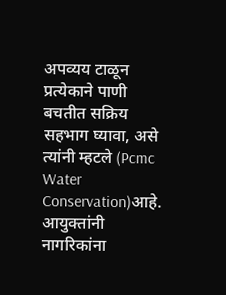अपव्यय टाळून प्रत्येकाने पाणी बचतीत सक्रिय सहभाग घ्यावा, असे त्यांनी म्हटले (Pcmc Water Conservation)आहे.
आयुक्तांनी नागरिकांना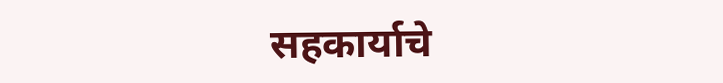सहकार्याचे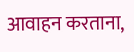आवाहन करताना,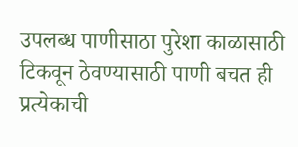उपलब्ध पाणीसाठा पुरेशा काळासाठी टिकवून ठेवण्यासाठी पाणी बचत ही प्रत्येकाची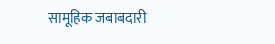सामूहिक जबाबदारी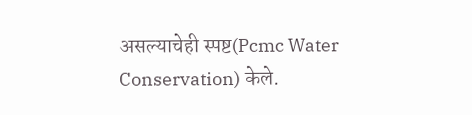असल्याचेही स्पष्ट(Pcmc Water Conservation) केले.